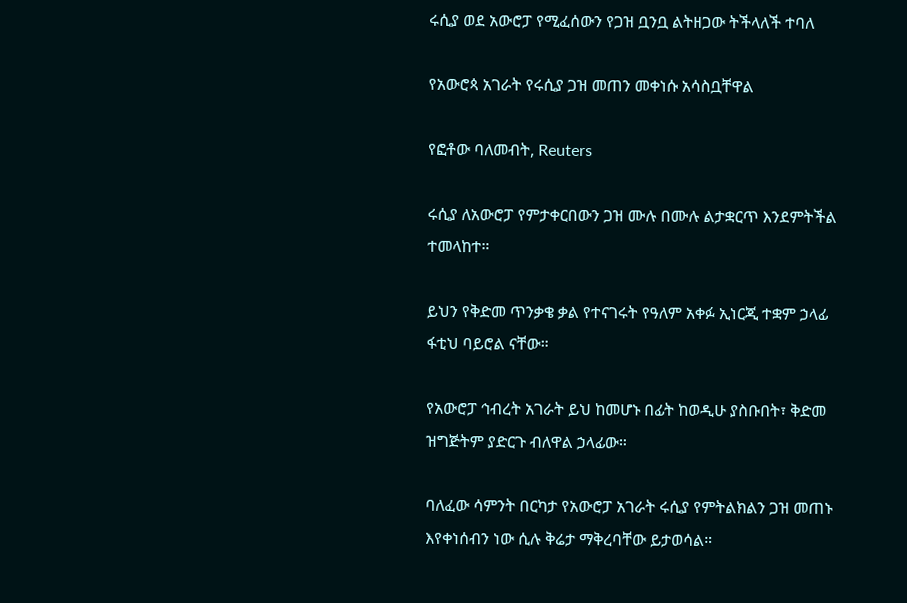ሩሲያ ወደ አውሮፓ የሚፈሰውን የጋዝ ቧንቧ ልትዘጋው ትችላለች ተባለ

የአውሮጳ አገራት የሩሲያ ጋዝ መጠን መቀነሱ አሳስቧቸዋል

የፎቶው ባለመብት, Reuters

ሩሲያ ለአውሮፓ የምታቀርበውን ጋዝ ሙሉ በሙሉ ልታቋርጥ እንደምትችል ተመላከተ።

ይህን የቅድመ ጥንቃቄ ቃል የተናገሩት የዓለም አቀፉ ኢነርጂ ተቋም ኃላፊ ፋቲህ ባይሮል ናቸው።

የአውሮፓ ኅብረት አገራት ይህ ከመሆኑ በፊት ከወዲሁ ያስቡበት፣ ቅድመ ዝግጅትም ያድርጉ ብለዋል ኃላፊው።

ባለፈው ሳምንት በርካታ የአውሮፓ አገራት ሩሲያ የምትልክልን ጋዝ መጠኑ እየቀነሰብን ነው ሲሉ ቅሬታ ማቅረባቸው ይታወሳል።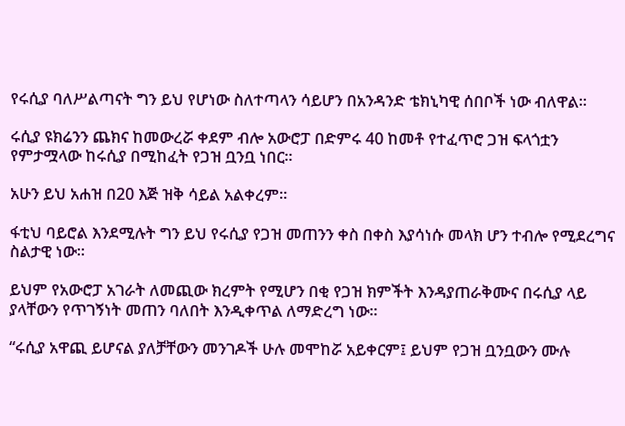የሩሲያ ባለሥልጣናት ግን ይህ የሆነው ስለተጣላን ሳይሆን በአንዳንድ ቴክኒካዊ ሰበቦች ነው ብለዋል።

ሩሲያ ዩክሬንን ጨክና ከመውረሯ ቀደም ብሎ አውሮፓ በድምሩ 40 ከመቶ የተፈጥሮ ጋዝ ፍላጎቷን የምታሟላው ከሩሲያ በሚከፈት የጋዝ ቧንቧ ነበር።

አሁን ይህ አሐዝ በ20 እጅ ዝቅ ሳይል አልቀረም።

ፋቲህ ባይሮል እንደሚሉት ግን ይህ የሩሲያ የጋዝ መጠንን ቀስ በቀስ እያሳነሱ መላክ ሆን ተብሎ የሚደረግና ስልታዊ ነው።

ይህም የአውሮፓ አገራት ለመጪው ክረምት የሚሆን በቂ የጋዝ ክምችት እንዳያጠራቅሙና በሩሲያ ላይ ያላቸውን የጥገኝነት መጠን ባለበት እንዲቀጥል ለማድረግ ነው።

“ሩሲያ አዋጪ ይሆናል ያለቻቸውን መንገዶች ሁሉ መሞከሯ አይቀርም፤ ይህም የጋዝ ቧንቧውን ሙሉ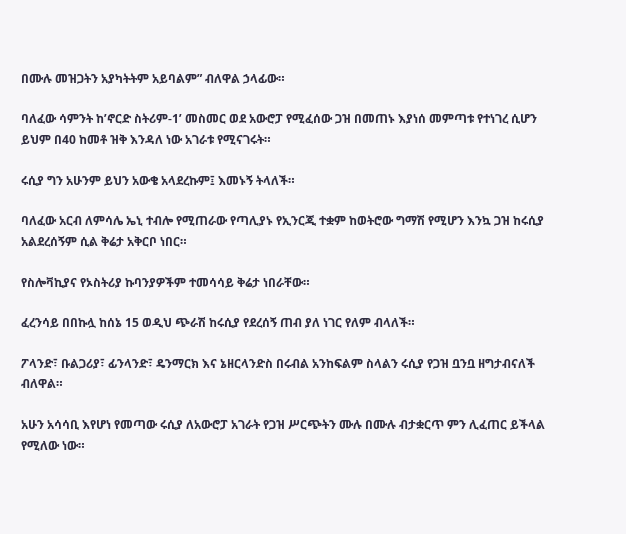በሙሉ መዝጋትን አያካትትም አይባልም” ብለዋል ኃላፊው።

ባለፈው ሳምንት ከ’ኖርድ ስትሪም-1’ መስመር ወደ አውሮፓ የሚፈሰው ጋዝ በመጠኑ እያነሰ መምጣቱ የተነገረ ሲሆን ይህም በ40 ከመቶ ዝቅ እንዳለ ነው አገራቱ የሚናገሩት።

ሩሲያ ግን አሁንም ይህን አውቄ አላደረኩም፤ እመኑኝ ትላለች።

ባለፈው አርብ ለምሳሌ ኤኒ ተብሎ የሚጠራው የጣሊያኑ የኢንርጂ ተቋም ከወትሮው ግማሽ የሚሆን እንኳ ጋዝ ከሩሲያ አልደረሰኝም ሲል ቅሬታ አቅርቦ ነበር።

የስሎቫኪያና የኦስትሪያ ኩባንያዎችም ተመሳሳይ ቅሬታ ነበራቸው።

ፈረንሳይ በበኩሏ ከሰኔ 15 ወዲህ ጭራሽ ከሩሲያ የደረሰኝ ጠብ ያለ ነገር የለም ብላለች።

ፖላንድ፣ ቡልጋሪያ፣ ፊንላንድ፣ ዴንማርክ እና ኔዘርላንድስ በሩብል አንከፍልም ስላልን ሩሲያ የጋዝ ቧንቧ ዘግታብናለች ብለዋል።

አሁን አሳሳቢ እየሆነ የመጣው ሩሲያ ለአውሮፓ አገራት የጋዝ ሥርጭትን ሙሉ በሙሉ ብታቋርጥ ምን ሊፈጠር ይችላል የሚለው ነው።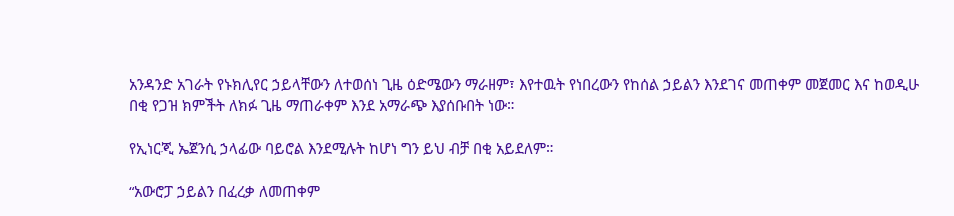አንዳንድ አገራት የኑክሊየር ኃይላቸውን ለተወሰነ ጊዜ ዕድሜውን ማራዘም፣ እየተዉት የነበረውን የከሰል ኃይልን እንደገና መጠቀም መጀመር እና ከወዲሁ በቂ የጋዝ ክምችት ለክፉ ጊዜ ማጠራቀም እንደ አማራጭ እያሰቡበት ነው።

የኢነርጂ ኤጀንሲ ኃላፊው ባይሮል እንደሚሉት ከሆነ ግን ይህ ብቻ በቂ አይደለም።

“አውሮፓ ኃይልን በፈረቃ ለመጠቀም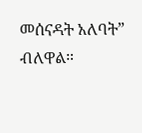መሰናዳት አለባት” ብለዋል።